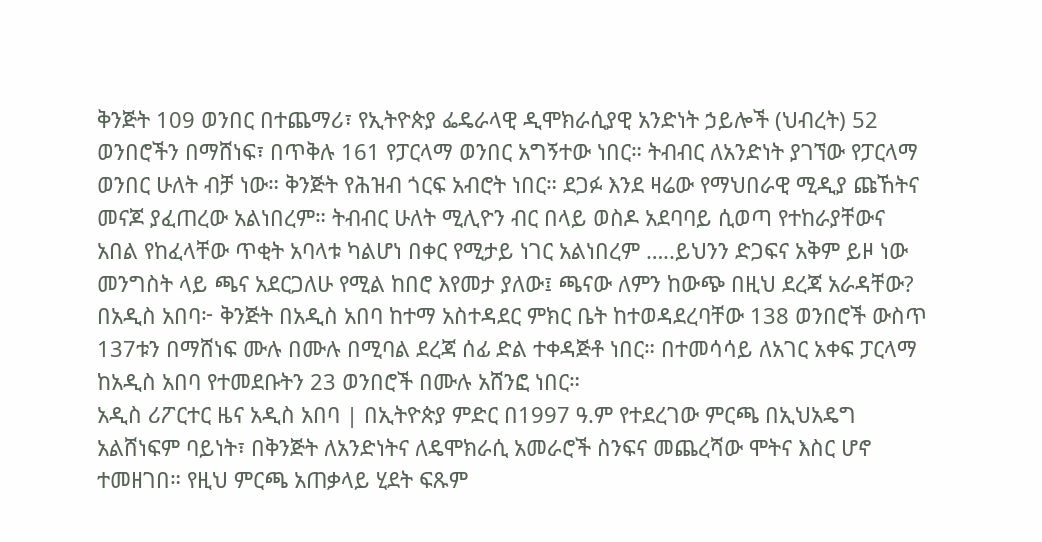ቅንጅት 109 ወንበር በተጨማሪ፣ የኢትዮጵያ ፌዴራላዊ ዲሞክራሲያዊ አንድነት ኃይሎች (ህብረት) 52 ወንበሮችን በማሸነፍ፣ በጥቅሉ 161 የፓርላማ ወንበር አግኝተው ነበር። ትብብር ለአንድነት ያገኘው የፓርላማ ወንበር ሁለት ብቻ ነው። ቅንጅት የሕዝብ ጎርፍ አብሮት ነበር። ደጋፉ እንደ ዛሬው የማህበራዊ ሚዲያ ጩኸትና መናጆ ያፈጠረው አልነበረም። ትብብር ሁለት ሚሊዮን ብር በላይ ወስዶ አደባባይ ሲወጣ የተከራያቸውና አበል የከፈላቸው ጥቂት አባላቱ ካልሆነ በቀር የሚታይ ነገር አልነበረም …..ይህንን ድጋፍና አቅም ይዞ ነው መንግስት ላይ ጫና አደርጋለሁ የሚል ከበሮ እየመታ ያለው፤ ጫናው ለምን ከውጭ በዚህ ደረጃ አራዳቸው?
በአዲስ አበባ፦ ቅንጅት በአዲስ አበባ ከተማ አስተዳደር ምክር ቤት ከተወዳደረባቸው 138 ወንበሮች ውስጥ 137ቱን በማሸነፍ ሙሉ በሙሉ በሚባል ደረጃ ሰፊ ድል ተቀዳጅቶ ነበር። በተመሳሳይ ለአገር አቀፍ ፓርላማ ከአዲስ አበባ የተመደቡትን 23 ወንበሮች በሙሉ አሸንፎ ነበር።
አዲስ ሪፖርተር ዜና አዲስ አበባ | በኢትዮጵያ ምድር በ1997 ዓ.ም የተደረገው ምርጫ በኢህአዴግ አልሸነፍም ባይነት፣ በቅንጅት ለአንድነትና ለዴሞክራሲ አመራሮች ስንፍና መጨረሻው ሞትና እስር ሆኖ ተመዘገበ። የዚህ ምርጫ አጠቃላይ ሂደት ፍጹም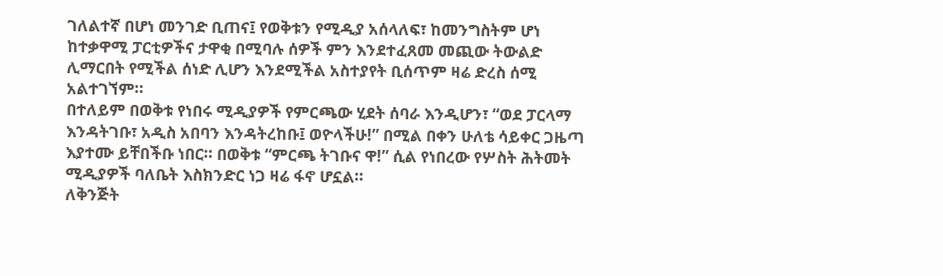ገለልተኛ በሆነ መንገድ ቢጠና፤ የወቅቱን የሚዲያ አሰላለፍ፣ ከመንግስትም ሆነ ከተቃዋሚ ፓርቲዎችና ታዋቂ በሚባሉ ሰዎች ምን እንደተፈጸመ መጪው ትውልድ ሊማርበት የሚችል ሰነድ ሊሆን እንደሚችል አስተያየት ቢሰጥም ዛሬ ድረስ ሰሚ አልተገኘም።
በተለይም በወቅቱ የነበሩ ሚዲያዎች የምርጫው ሂደት ሰባራ እንዲሆን፣ “ወደ ፓርላማ እንዳትገቡ፣ አዲስ አበባን እንዳትረከቡ፤ ወዮላችሁ!” በሚል በቀን ሁለቴ ሳይቀር ጋዜጣ እያተሙ ይቸበችቡ ነበር። በወቅቱ “ምርጫ ትገቡና ዋ!” ሲል የነበረው የሦስት ሕትመት ሚዲያዎች ባለቤት እስክንድር ነጋ ዛሬ ፋኖ ሆኗል።
ለቅንጅት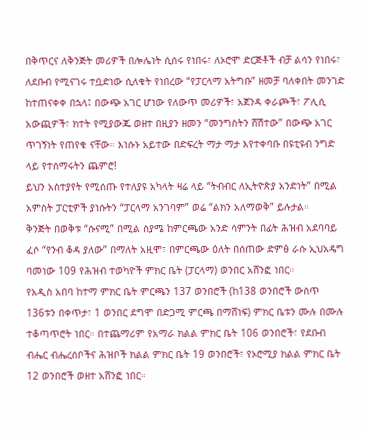በቅጥርና ለቅንጅት መሪዎች በሎሌነት ሲሰሩ የነበሩ፣ ለኦሮሞ ድርጅቶች ብቻ ልሳን የነበሩ፣ ለደቡብ የሚናገሩ ተቧድነው ሲለቁት የነበረው “የፓርላማ አትግቡ” ዘመቻ ባለቀበት መንገድ ከተጠናቀቀ በኋላ፤ በውጭ አገር ሆነው የለውጥ መሪዎች፣ አጀንዳ ቀራጮች፣ ፖሊሲ አውጪዎች፣ ክተት የሚያውጁ ወዘተ በዚያን ዘመን “መንግስትን ሸሽተው” በውጭ አገር ጥገኝነት የጠየቁ ናቸው። እነሱኑ አይተው በድፍረት ማታ ማታ እየተቀባቡ በዩቲዩብ ንግድ ላይ የተሰማሩትን ጨምሮ!
ይህን አስተያየት የሚሰጡ የተለያዩ አካላት ዛሬ ላይ “ትብብር ለኢትዮጵያ አንድነት” በሚል አምስት ፓርቲዎች ያነሱትን “ፓርላማ አንገባም” ወሬ “ልክን አለማወቅ” ይሉታል።
ቅንጅት በወቅቱ “ሱናሚ” በሚል ስያሜ ከምርጫው አንድ ሳምንት በፊት ሕዝብ አደባባይ ፈሶ “የንብ ቆዳ ያለው” በማለት አዚሞ፣ በምርጫው ዕለት በሰጠው ድምፅ ራሱ ኢህአዴግ ባመነው 109 የሕዝብ ተወካዮች ምክር ቤት (ፓርላማ) ወንበር አሸንፎ ነበር።
የአዲስ አበባ ከተማ ምክር ቤት ምርጫን 137 ወንበሮች (ከ138 ወንበሮች ውስጥ 136ቱን በቀጥታ፣ 1 ወንበር ደግሞ በድጋሚ ምርጫ በማሸነፍ) ምክር ቤቱን ሙሉ በሙሉ ተቆጣጥሮት ነበር። በተጨማሪም የአማራ ክልል ምክር ቤት 106 ወንበሮች፣ የደቡብ ብሔር ብሔረሰቦችና ሕዝቦች ክልል ምክር ቤት 19 ወንበሮች፣ የኦሮሚያ ክልል ምክር ቤት 12 ወንበሮች ወዘተ አሸንፎ ነበር።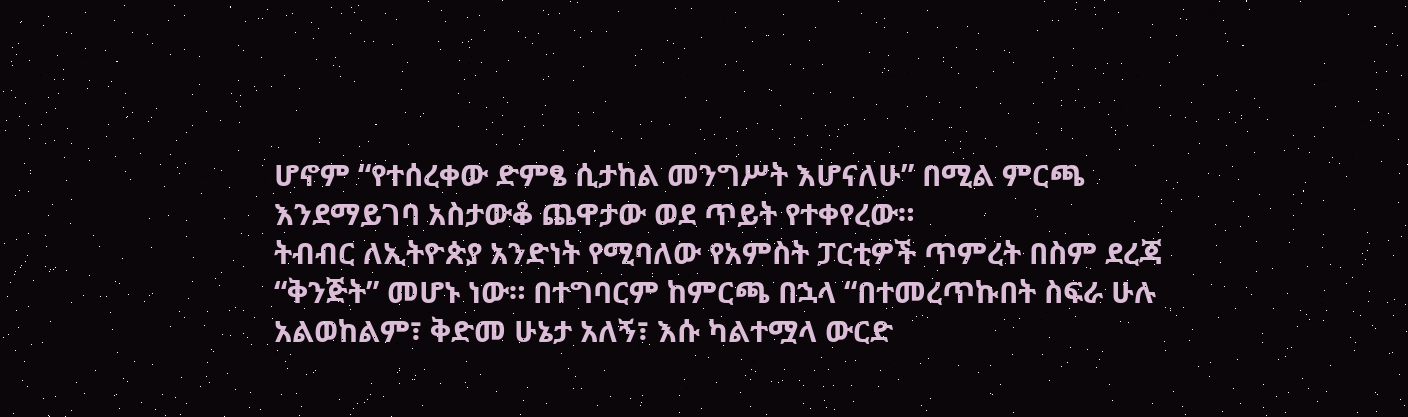ሆኖም “የተሰረቀው ድምፄ ሲታከል መንግሥት እሆናለሁ” በሚል ምርጫ እንደማይገባ አስታውቆ ጨዋታው ወደ ጥይት የተቀየረው።
ትብብር ለኢትዮጵያ አንድነት የሚባለው የአምስት ፓርቲዎች ጥምረት በስም ደረጃ “ቅንጅት” መሆኑ ነው። በተግባርም ከምርጫ በኋላ “በተመረጥኩበት ስፍራ ሁሉ አልወከልም፣ ቅድመ ሁኔታ አለኝ፣ እሱ ካልተሟላ ውርድ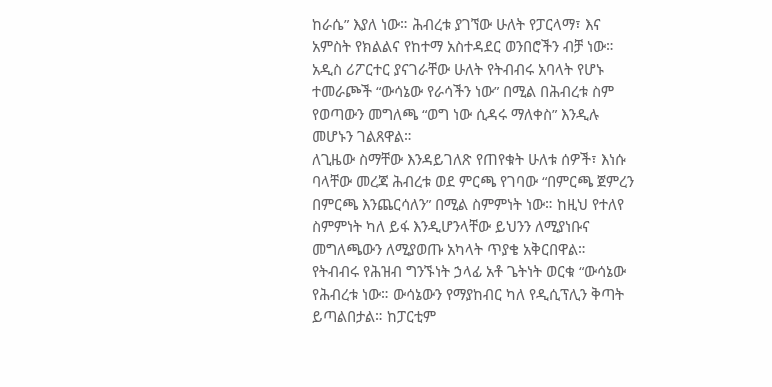ከራሴ” እያለ ነው። ሕብረቱ ያገኘው ሁለት የፓርላማ፣ እና አምስት የክልልና የከተማ አስተዳደር ወንበሮችን ብቻ ነው።
አዲስ ሪፖርተር ያናገራቸው ሁለት የትብብሩ አባላት የሆኑ ተመራጮች “ውሳኔው የራሳችን ነው” በሚል በሕብረቱ ስም የወጣውን መግለጫ “ወግ ነው ሲዳሩ ማለቀስ” እንዲሉ መሆኑን ገልጸዋል።
ለጊዜው ስማቸው እንዳይገለጽ የጠየቁት ሁለቱ ሰዎች፣ እነሱ ባላቸው መረጃ ሕብረቱ ወደ ምርጫ የገባው “በምርጫ ጀምረን በምርጫ እንጨርሳለን” በሚል ስምምነት ነው። ከዚህ የተለየ ስምምነት ካለ ይፋ እንዲሆንላቸው ይህንን ለሚያነቡና መግለጫውን ለሚያወጡ አካላት ጥያቄ አቅርበዋል።
የትብብሩ የሕዝብ ግንኙነት ኃላፊ አቶ ጌትነት ወርቁ “ውሳኔው የሕብረቱ ነው። ውሳኔውን የማያከብር ካለ የዲሲፕሊን ቅጣት ይጣልበታል። ከፓርቲም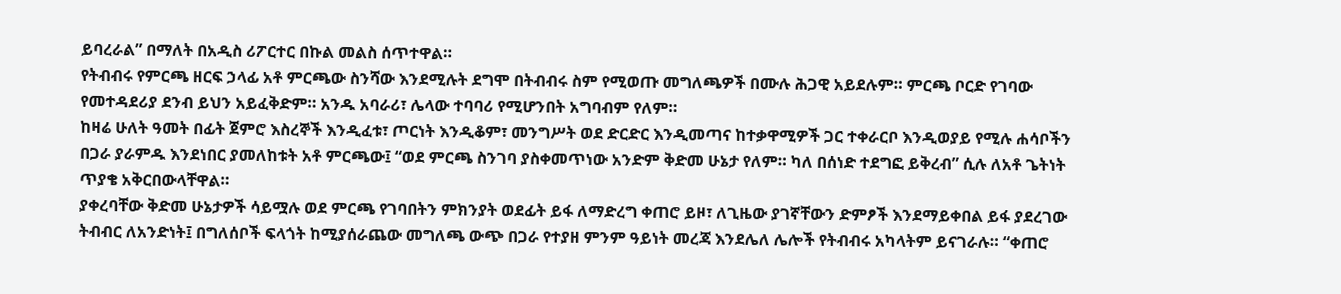ይባረራል” በማለት በአዲስ ሪፖርተር በኩል መልስ ሰጥተዋል።
የትብብሩ የምርጫ ዘርፍ ኃላፊ አቶ ምርጫው ስንሻው እንደሚሉት ደግሞ በትብብሩ ስም የሚወጡ መግለጫዎች በሙሉ ሕጋዊ አይደሉም። ምርጫ ቦርድ የገባው የመተዳደሪያ ደንብ ይህን አይፈቅድም። አንዱ አባራሪ፣ ሌላው ተባባሪ የሚሆንበት አግባብም የለም።
ከዛሬ ሁለት ዓመት በፊት ጀምሮ እስረኞች እንዲፈቱ፣ ጦርነት እንዲቆም፣ መንግሥት ወደ ድርድር እንዲመጣና ከተቃዋሚዎች ጋር ተቀራርቦ እንዲወያይ የሚሉ ሐሳቦችን በጋራ ያራምዱ እንደነበር ያመለከቱት አቶ ምርጫው፤ “ወደ ምርጫ ስንገባ ያስቀመጥነው አንድም ቅድመ ሁኔታ የለም። ካለ በሰነድ ተደግፎ ይቅረብ” ሲሉ ለአቶ ጌትነት ጥያቄ አቅርበውላቸዋል።
ያቀረባቸው ቅድመ ሁኔታዎች ሳይሟሉ ወደ ምርጫ የገባበትን ምክንያት ወደፊት ይፋ ለማድረግ ቀጠሮ ይዞ፣ ለጊዜው ያገኛቸውን ድምፆች እንደማይቀበል ይፋ ያደረገው ትብብር ለአንድነት፤ በግለሰቦች ፍላጎት ከሚያሰራጨው መግለጫ ውጭ በጋራ የተያዘ ምንም ዓይነት መረጃ እንደሌለ ሌሎች የትብብሩ አካላትም ይናገራሉ። “ቀጠሮ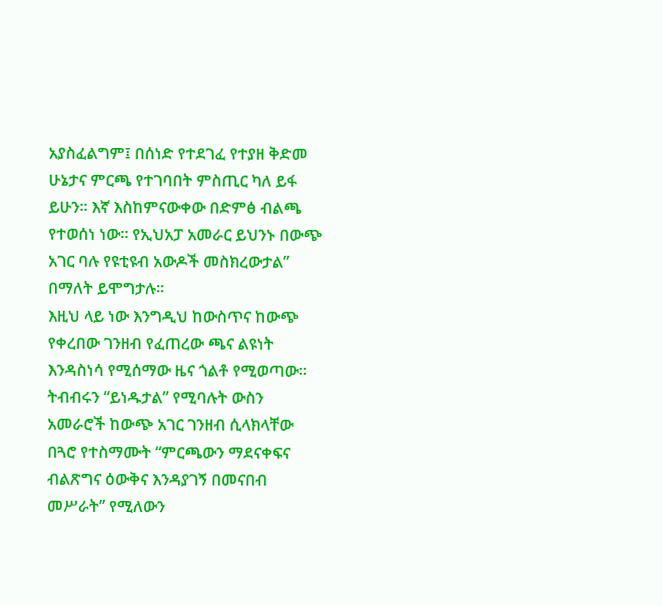አያስፈልግም፤ በሰነድ የተደገፈ የተያዘ ቅድመ ሁኔታና ምርጫ የተገባበት ምስጢር ካለ ይፋ ይሁን። እኛ እስከምናውቀው በድምፅ ብልጫ የተወሰነ ነው። የኢህአፓ አመራር ይህንኑ በውጭ አገር ባሉ የዩቲዩብ አውዶች መስክረውታል” በማለት ይሞግታሉ።
እዚህ ላይ ነው እንግዲህ ከውስጥና ከውጭ የቀረበው ገንዘብ የፈጠረው ጫና ልዩነት እንዳስነሳ የሚሰማው ዜና ጎልቶ የሚወጣው። ትብብሩን “ይነዱታል” የሚባሉት ውስን አመራሮች ከውጭ አገር ገንዘብ ሲላክላቸው በጓሮ የተስማሙት “ምርጫውን ማደናቀፍና ብልጽግና ዕውቅና እንዳያገኝ በመናበብ መሥራት” የሚለውን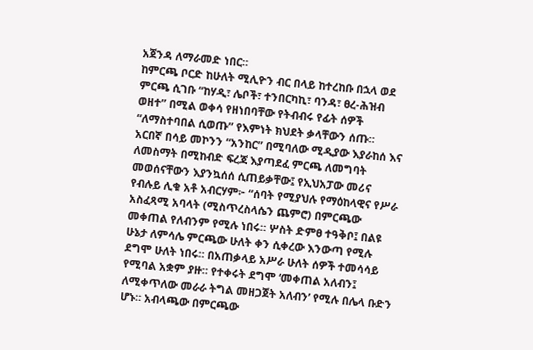አጀንዳ ለማራመድ ነበር።
ከምርጫ ቦርድ ከሁለት ሚሊዮን ብር በላይ ከተረከቡ በኋላ ወደ ምርጫ ሲገቡ “ከሃዲ፣ ሌቦች፣ ተንበርካኪ፣ ባንዳ፣ ፀረ-ሕዝብ ወዘተ” በሚል ወቀሳ የዘነበባቸው የትብብሩ የፊት ሰዎች “ለማስተባበል ሲወጡ” የእምነት ክህደት ቃላቸውን ሰጡ።
አርበኛ በሳይ መኮንን “አንከር” በሚባለው ሚዲያው እያራከሰ እና ለመስማት በሚከብድ ፍረጃ እያጣደፈ ምርጫ ለመግባት መወሰናቸውን እያንኳሰሰ ሲጠይቃቸው፤ የኢህአፓው መሪና የብሉይ ሊቁ አቶ አብርሃም፦ “ሰባት የሚያህሉ የማዕከላዊና የሥራ አስፈጻሚ አባላት (ሚስጥረስላሴን ጨምሮ) በምርጫው መቀጠል የለብንም የሚሉ ነበሩ። ሦስት ድምፀ ተዓቅቦ፤ በልዩ ሁኔታ ለምሳሌ ምርጫው ሁለት ቀን ሲቀረው እንውጣ የሚሉ ደግሞ ሁለት ነበሩ። በአጠቃላይ አሥራ ሁለት ሰዎች ተመሳሳይ የሚባል አቋም ያዙ። የተቀሩት ደግሞ ‘መቀጠል አለብን፤ ለሚቀጥለው መራራ ትግል መዘጋጀት አለብን’ የሚሉ በሌላ ቡድን ሆኑ። አብላጫው በምርጫው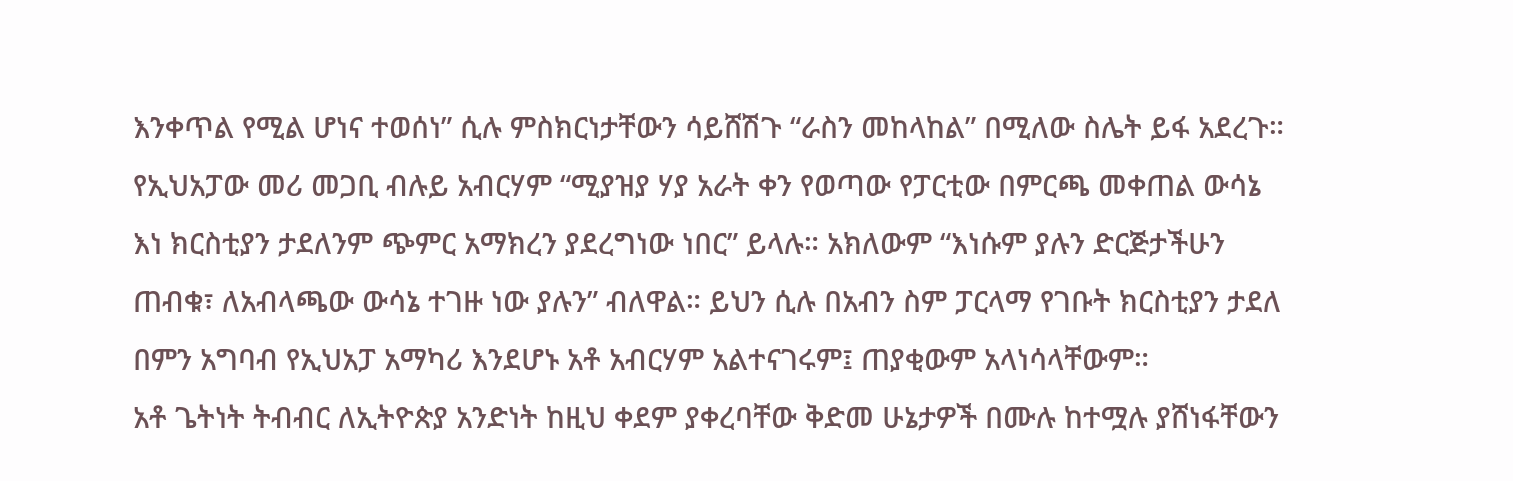እንቀጥል የሚል ሆነና ተወሰነ” ሲሉ ምስክርነታቸውን ሳይሸሽጉ “ራስን መከላከል” በሚለው ስሌት ይፋ አደረጉ።
የኢህአፓው መሪ መጋቢ ብሉይ አብርሃም “ሚያዝያ ሃያ አራት ቀን የወጣው የፓርቲው በምርጫ መቀጠል ውሳኔ እነ ክርስቲያን ታደለንም ጭምር አማክረን ያደረግነው ነበር” ይላሉ። አክለውም “እነሱም ያሉን ድርጅታችሁን ጠብቁ፣ ለአብላጫው ውሳኔ ተገዙ ነው ያሉን” ብለዋል። ይህን ሲሉ በአብን ስም ፓርላማ የገቡት ክርስቲያን ታደለ በምን አግባብ የኢህአፓ አማካሪ እንደሆኑ አቶ አብርሃም አልተናገሩም፤ ጠያቂውም አላነሳላቸውም።
አቶ ጌትነት ትብብር ለኢትዮጵያ አንድነት ከዚህ ቀደም ያቀረባቸው ቅድመ ሁኔታዎች በሙሉ ከተሟሉ ያሸነፋቸውን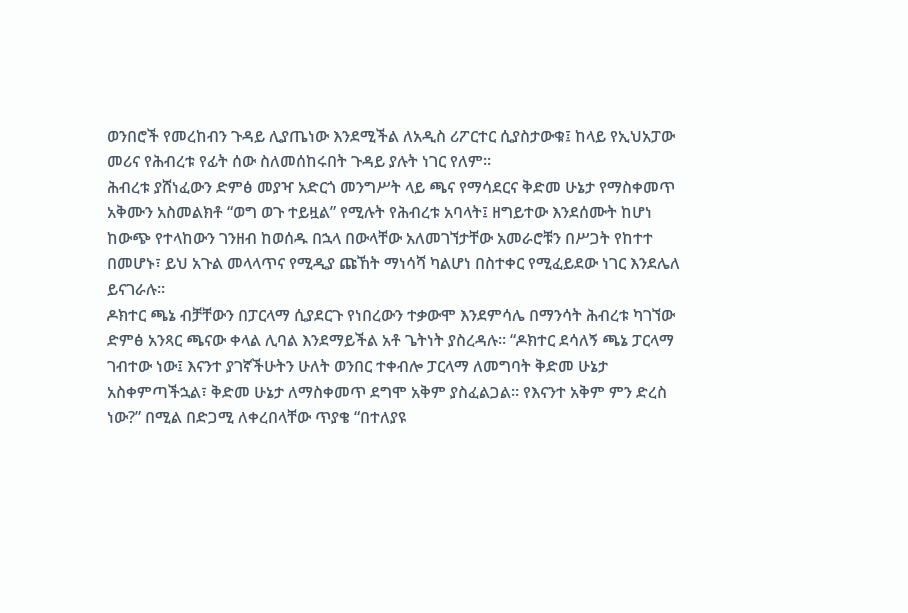ወንበሮች የመረከብን ጉዳይ ሊያጤነው እንደሚችል ለአዲስ ሪፖርተር ሲያስታውቁ፤ ከላይ የኢህአፓው መሪና የሕብረቱ የፊት ሰው ስለመሰከሩበት ጉዳይ ያሉት ነገር የለም።
ሕብረቱ ያሸነፈውን ድምፅ መያዣ አድርጎ መንግሥት ላይ ጫና የማሳደርና ቅድመ ሁኔታ የማስቀመጥ አቅሙን አስመልክቶ “ወግ ወጉ ተይዟል” የሚሉት የሕብረቱ አባላት፤ ዘግይተው እንደሰሙት ከሆነ ከውጭ የተላከውን ገንዘብ ከወሰዱ በኋላ በውላቸው አለመገኘታቸው አመራሮቹን በሥጋት የከተተ በመሆኑ፣ ይህ አጉል መላላጥና የሚዲያ ጩኸት ማነሳሻ ካልሆነ በስተቀር የሚፈይደው ነገር እንደሌለ ይናገራሉ።
ዶክተር ጫኔ ብቻቸውን በፓርላማ ሲያደርጉ የነበረውን ተቃውሞ እንደምሳሌ በማንሳት ሕብረቱ ካገኘው ድምፅ አንጻር ጫናው ቀላል ሊባል እንደማይችል አቶ ጌትነት ያስረዳሉ። “ዶክተር ደሳለኝ ጫኔ ፓርላማ ገብተው ነው፤ እናንተ ያገኛችሁትን ሁለት ወንበር ተቀብሎ ፓርላማ ለመግባት ቅድመ ሁኔታ አስቀምጣችኋል፣ ቅድመ ሁኔታ ለማስቀመጥ ደግሞ አቅም ያስፈልጋል። የእናንተ አቅም ምን ድረስ ነው?” በሚል በድጋሚ ለቀረበላቸው ጥያቄ “በተለያዩ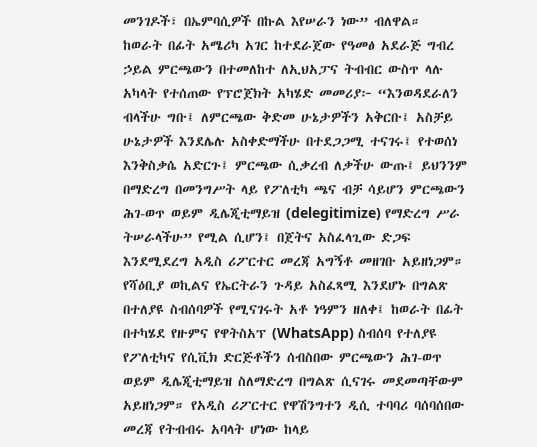መንገዶች፣ በኤምባሲዎች በኩል እየሠራን ነው” ብለዋል።
ከወራት በፊት አሜሪካ አገር ከተደራጀው የዓመፅ አደራጅ ግብረ ኃይል ምርጫውን በተመለከተ ለኢህአፓና ትብብር ውስጥ ላሉ አካላት የተሰጠው የፕሮጀክት አካሄድ መመሪያ፦ “እንወዳደራለን ብላችሁ ግቡ፤ ለምርጫው ቅድመ ሁኔታዎችን አቅርቡ፤ አስቻይ ሁኔታዎች እንደሌሉ አስቀድማችሁ በተደጋጋሚ ተናገሩ፤ የተወሰነ እንቅስቃሴ አድርጉ፤ ምርጫው ሲቃረብ ለቃችሁ ውጡ፤ ይህንንም በማድረግ በመንግሥት ላይ የፖለቲካ ጫና ብቻ ሳይሆን ምርጫውን ሕገ-ወጥ ወይም ዲሌጂቲማይዝ (delegitimize) የማድረግ ሥራ ትሠራላችሁ” የሚል ሲሆን፤ በጀትና አስፈላጊው ድጋፍ እንደሚደረግ አዲስ ሪፖርተር መረጃ አግኝቶ መዘገቡ አይዘነጋም።
የሻዕቢያ ወኪልና የኤርትራን ጉዳይ አስፈጻሚ እንደሆኑ በግልጽ በተለያዩ ስብሰባዎች የሚናገሩት አቶ ነዓምን ዘለቀ፤ ከወራት በፊት በተካሄደ የዙምና የዋትስአፕ (WhatsApp) ስብሰባ የተለያዩ የፖለቲካና የሲቪክ ድርጅቶችን ሰብስበው ምርጫውን ሕገ-ወጥ ወይም ዲሌጂቲማይዝ ስለማድረግ በግልጽ ሲናገሩ መደመጣቸውም አይዘነጋም። የአዲስ ሪፖርተር የዋሽንግተን ዲሲ ተባባሪ ባሰባሰበው መረጃ የትብብሩ አባላት ሆነው ከላይ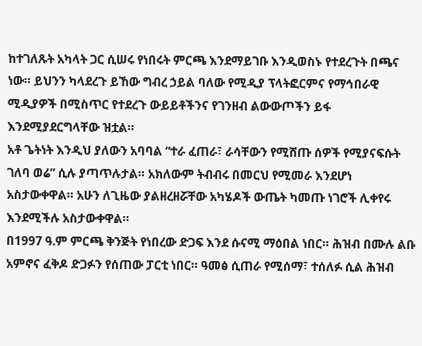ከተገለጹት አካላት ጋር ሲሠሩ የነበሩት ምርጫ እንደማይገቡ እንዲወስኑ የተደረጉት በጫና ነው። ይህንን ካላደረጉ ይኸው ግብረ ኃይል ባለው የሚዲያ ፕላትፎርምና የማኅበራዊ ሚዲያዎች በሚስጥር የተደረጉ ውይይቶችንና የገንዘብ ልውውጦችን ይፋ እንደሚያደርግላቸው ዝቷል።
አቶ ጌትነት እንዲህ ያለውን አባባል “ተራ ፈጠራ፣ ራሳቸውን የሚሸጡ ሰዎች የሚያናፍሱት ገለባ ወሬ” ሲሉ ያጣጥሉታል። አክለውም ትብብሩ በመርህ የሚመራ እንደሆነ አስታውቀዋል። አሁን ለጊዜው ያልዘረዘሯቸው አካሄዶች ውጤት ካመጡ ነገሮች ሊቀየሩ እንደሚችሉ አስታውቀዋል።
በ1997 ዓ.ም ምርጫ ቅንጅት የነበረው ድጋፍ እንደ ሱናሚ ማዕበል ነበር። ሕዝብ በሙሉ ልቡ አምኖና ፈቅዶ ድጋፉን የሰጠው ፓርቲ ነበር። ዓመፅ ሲጠራ የሚሰማ፣ ተሰለፉ ሲል ሕዝብ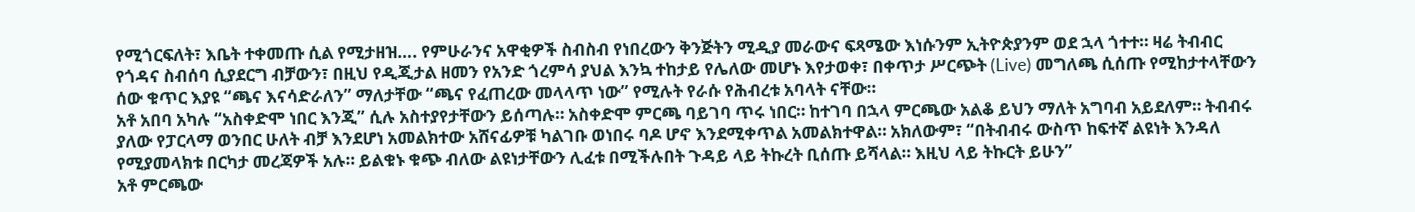የሚጎርፍለት፣ እቤት ተቀመጡ ሲል የሚታዘዝ…. የምሁራንና አዋቂዎች ስብስብ የነበረውን ቅንጅትን ሚዲያ መራውና ፍጻሜው እነሱንም ኢትዮጵያንም ወደ ኋላ ጎተተ። ዛሬ ትብብር የጎዳና ስብሰባ ሲያደርግ ብቻውን፣ በዚህ የዲጂታል ዘመን የአንድ ጎረምሳ ያህል እንኳ ተከታይ የሌለው መሆኑ እየታወቀ፣ በቀጥታ ሥርጭት (Live) መግለጫ ሲሰጡ የሚከታተላቸውን ሰው ቁጥር እያዩ “ጫና እናሳድራለን” ማለታቸው “ጫና የፈጠረው መላላጥ ነው” የሚሉት የራሱ የሕብረቱ አባላት ናቸው።
አቶ አበባ አካሉ “አስቀድሞ ነበር እንጂ” ሲሉ አስተያየታቸውን ይሰጣሉ። አስቀድሞ ምርጫ ባይገባ ጥሩ ነበር። ከተገባ በኋላ ምርጫው አልቆ ይህን ማለት አግባብ አይደለም። ትብብሩ ያለው የፓርላማ ወንበር ሁለት ብቻ እንደሆነ አመልክተው አሸናፊዎቹ ካልገቡ ወነበሩ ባዶ ሆኖ እንደሚቀጥል አመልክተዋል። አክለውም፣ “በትብብሩ ውስጥ ከፍተኛ ልዩነት እንዳለ የሚያመላክቱ በርካታ መረጃዎች አሉ። ይልቁኑ ቁጭ ብለው ልዩነታቸውን ሊፈቱ በሚችሉበት ጉዳይ ላይ ትኩረት ቢሰጡ ይሻላል። እዚህ ላይ ትኩርት ይሁን”
አቶ ምርጫው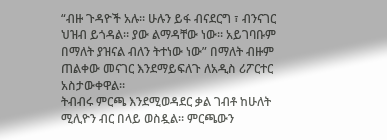“ብዙ ጉዳዮች አሉ። ሁሉን ይፋ ብናደርግ ፣ ብንናገር ህዝብ ይጎዳል። ያው ልማዳቸው ነው። አይገባቡም በማለት ያዝናል ብለን ትተነው ነው” በማለት ብዙም ጠልቀው መናገር እንደማይፍለጉ ለአዲስ ሪፖርተር አስታውቀዋል።
ትብብሩ ምርጫ እንደሚወዳደር ቃል ገብቶ ከሁለት ሚሊዮን ብር በላይ ወስዷል። ምርጫውን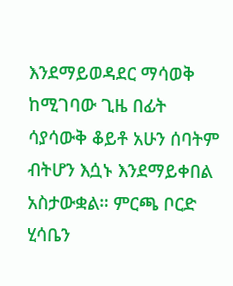እንደማይወዳደር ማሳወቅ ከሚገባው ጊዜ በፊት ሳያሳውቅ ቆይቶ አሁን ሰባትም ብትሆን እሷኑ እንደማይቀበል አስታውቋል። ምርጫ ቦርድ ሂሳቤን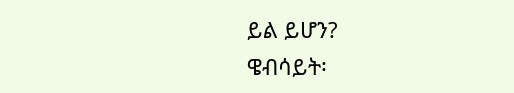ይል ይሆን?
ዌብሳይት፡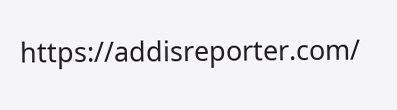https://addisreporter.com/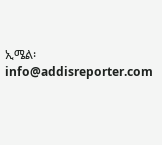ኢሜል፡ info@addisreporter.com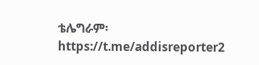ቴሌግራም፡ https://t.me/addisreporter2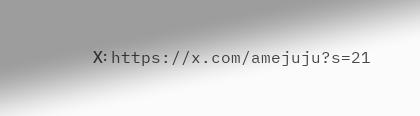X፡ https://x.com/amejuju?s=21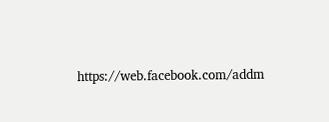https://web.facebook.com/addm